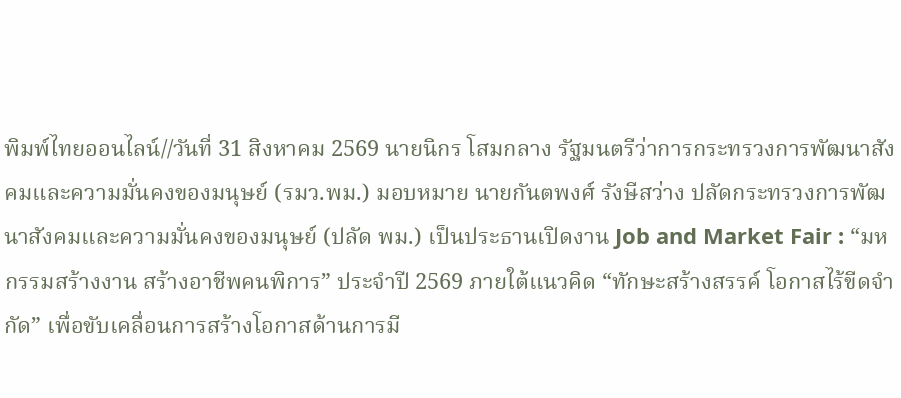พิมพ์ไทยออนไลน์//วันที่ 31 สิงหาคม 2569 นายนิกร โสมกลาง รัฐมนตรีว่าการกระทรวงการพัฒนาสังคมและความมั่นคงของมนุษย์ (รมว.พม.) มอบหมาย นายกันตพงศ์ รังษีสว่าง ปลัดกระทรวงการพัฒนาสังคมและความมั่นคงของมนุษย์ (ปลัด พม.) เป็นประธานเปิดงาน Job and Market Fair : “มหกรรมสร้างงาน สร้างอาชีพคนพิการ” ประจำปี 2569 ภายใต้แนวคิด “ทักษะสร้างสรรค์ โอกาสไร้ขีดจำกัด” เพื่อขับเคลื่อนการสร้างโอกาสด้านการมี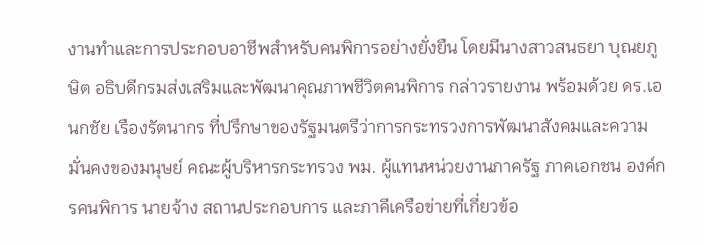งานทำและการประกอบอาชีพสำหรับคนพิการอย่างยั่งยืน โดยมีนางสาวสนธยา บุณยภูษิต อธิบดีกรมส่งเสริมและพัฒนาคุณภาพชีวิตคนพิการ กล่าวรายงาน พร้อมด้วย ดร.เอนกชัย เรืองรัตนากร ที่ปรึกษาของรัฐมนตรีว่าการกระทรวงการพัฒนาสังคมและความมั่นคงของมนุษย์ คณะผู้บริหารกระทรวง พม. ผู้แทนหน่วยงานภาครัฐ ภาคเอกชน องค์กรคนพิการ นายจ้าง สถานประกอบการ และภาคีเครือข่ายที่เกี่ยวข้อ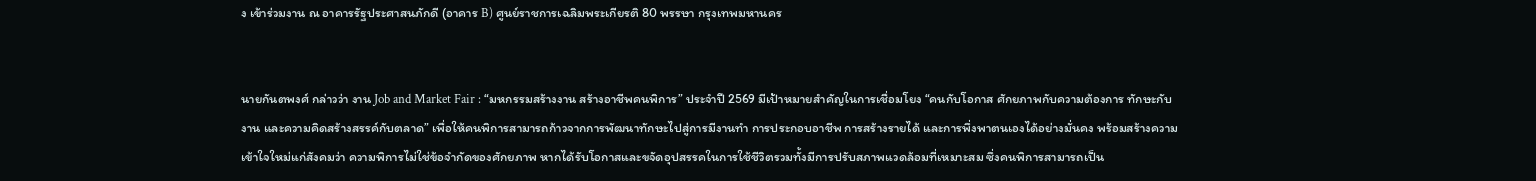ง เข้าร่วมงาน ณ อาคารรัฐประศาสนภักดี (อาคาร B) ศูนย์ราชการเฉลิมพระเกียรติ 80 พรรษา กรุงเทพมหานคร


นายกันตพงศ์ กล่าวว่า งาน Job and Market Fair : “มหกรรมสร้างงาน สร้างอาชีพคนพิการ” ประจำปี 2569 มีเป้าหมายสำคัญในการเชื่อมโยง “คนกับโอกาส ศักยภาพกับความต้องการ ทักษะกับงาน และความคิดสร้างสรรค์กับตลาด” เพื่อให้คนพิการสามารถก้าวจากการพัฒนาทักษะไปสู่การมีงานทำ การประกอบอาชีพ การสร้างรายได้ และการพึ่งพาตนเองได้อย่างมั่นคง พร้อมสร้างความเข้าใจใหม่แก่สังคมว่า ความพิการไม่ใช่ข้อจำกัดของศักยภาพ หากได้รับโอกาสและขจัดอุปสรรคในการใช้ชีวิตรวมทั้งมีการปรับสภาพแวดล้อมที่เหมาะสม ซึ่งคนพิการสามารถเป็น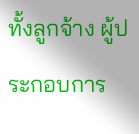ทั้งลูกจ้าง ผู้ประกอบการ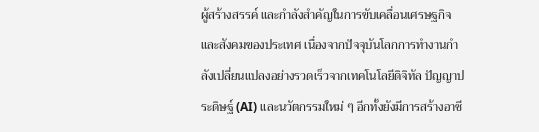ผู้สร้างสรรค์ และกำลังสำคัญในการขับเคลื่อนเศรษฐกิจและสังคมของประเทศ เนื่องจากปัจจุบันโลกการทำงานกำลังเปลี่ยนแปลงอย่างรวดเร็วจากเทคโนโลยีดิจิทัล ปัญญาประดิษฐ์ (AI) และนวัตกรรมใหม่ ๆ อีกทั้งยังมีการสร้างอาชี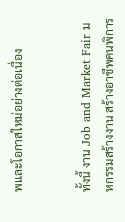พและโอกาสใหม่อย่างต่อเนื่อง


ทั้งนี้ งาน Job and Market Fair มหกรรมสร้างงาน สร้างอาชีพคนพิการ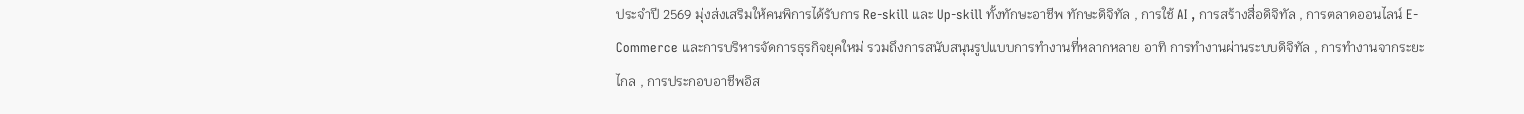ประจำปี 2569 มุ่งส่งเสริมให้คนพิการได้รับการ Re-skill และ Up-skill ทั้งทักษะอาชีพ ทักษะดิจิทัล , การใช้ AI , การสร้างสื่อดิจิทัล , การตลาดออนไลน์ E-Commerce และการบริหารจัดการธุรกิจยุคใหม่ รวมถึงการสนับสนุนรูปแบบการทำงานที่หลากหลาย อาทิ การทำงานผ่านระบบดิจิทัล , การทำงานจากระยะไกล , การประกอบอาชีพอิส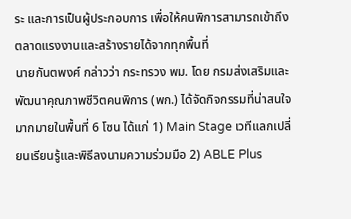ระ และการเป็นผู้ประกอบการ เพื่อให้คนพิการสามารถเข้าถึงตลาดแรงงานและสร้างรายได้จากทุกพื้นที่
นายกันตพงศ์ กล่าวว่า กระทรวง พม. โดย กรมส่งเสริมและพัฒนาคุณภาพชีวิตคนพิการ (พก.) ได้จัดกิจกรรมที่น่าสนใจมากมายในพื้นที่ 6 โซน ได้แก่ 1) Main Stage เวทีแลกเปลี่ยนเรียนรู้และพิธีลงนามความร่วมมือ 2) ABLE Plus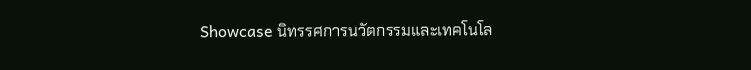Showcase นิทรรศการนวัตกรรมและเทคโนโล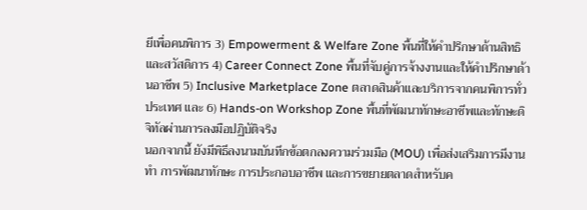ยีเพื่อคนพิการ 3) Empowerment & Welfare Zone พื้นที่ให้คำปรึกษาด้านสิทธิและสวัสดิการ 4) Career Connect Zone พื้นที่จับคู่การจ้างงานและให้คำปรึกษาด้านอาชีพ 5) Inclusive Marketplace Zone ตลาดสินค้าและบริการจากคนพิการทั่วประเทศ และ 6) Hands-on Workshop Zone พื้นที่พัฒนาทักษะอาชีพและทักษะดิจิทัลผ่านการลงมือปฏิบัติจริง
นอกจากนี้ ยังมีพิธีลงนามบันทึกข้อตกลงความร่วมมือ (MOU) เพื่อส่งเสริมการมีงานทำ การพัฒนาทักษะ การประกอบอาชีพ และการขยายตลาดสำหรับค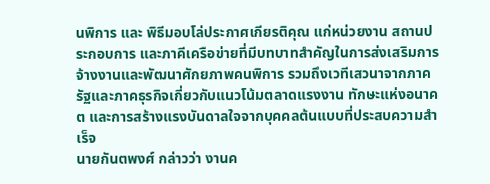นพิการ และ พิธีมอบโล่ประกาศเกียรติคุณ แก่หน่วยงาน สถานประกอบการ และภาคีเครือข่ายที่มีบทบาทสำคัญในการส่งเสริมการจ้างงานและพัฒนาศักยภาพคนพิการ รวมถึงเวทีเสวนาจากภาครัฐและภาคธุรกิจเกี่ยวกับแนวโน้มตลาดแรงงาน ทักษะแห่งอนาคต และการสร้างแรงบันดาลใจจากบุคคลต้นแบบที่ประสบความสำเร็จ
นายกันตพงศ์ กล่าวว่า งานค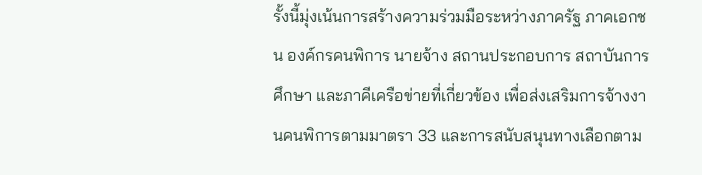รั้งนี้มุ่งเน้นการสร้างความร่วมมือระหว่างภาครัฐ ภาคเอกชน องค์กรคนพิการ นายจ้าง สถานประกอบการ สถาบันการศึกษา และภาคีเครือข่ายที่เกี่ยวข้อง เพื่อส่งเสริมการจ้างงานคนพิการตามมาตรา 33 และการสนับสนุนทางเลือกตาม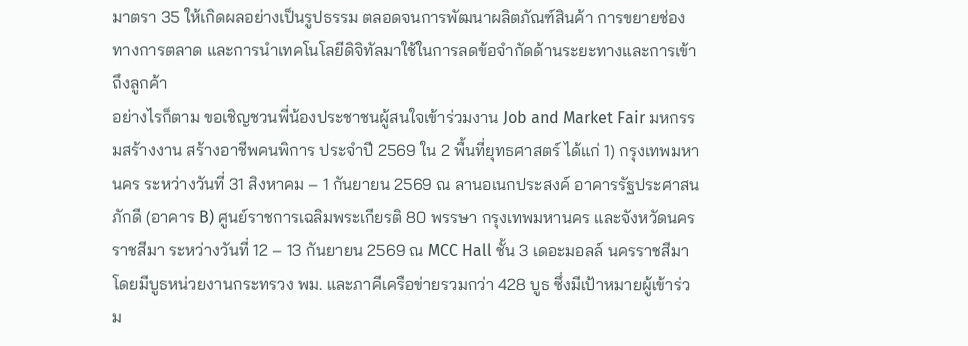มาตรา 35 ให้เกิดผลอย่างเป็นรูปธรรม ตลอดจนการพัฒนาผลิตภัณฑ์สินค้า การขยายช่องทางการตลาด และการนำเทคโนโลยีดิจิทัลมาใช้ในการลดข้อจำกัดด้านระยะทางและการเข้าถึงลูกค้า
อย่างไรก็ตาม ขอเชิญชวนพี่น้องประชาชนผู้สนใจเข้าร่วมงาน Job and Market Fair มหกรรมสร้างงาน สร้างอาชีพคนพิการ ประจำปี 2569 ใน 2 พื้นที่ยุทธศาสตร์ ได้แก่ 1) กรุงเทพมหานคร ระหว่างวันที่ 31 สิงหาคม – 1 กันยายน 2569 ณ ลานอเนกประสงค์ อาคารรัฐประศาสนภักดี (อาคาร B) ศูนย์ราชการเฉลิมพระเกียรติ 80 พรรษา กรุงเทพมหานคร และจังหวัดนครราชสีมา ระหว่างวันที่ 12 – 13 กันยายน 2569 ณ MCC Hall ชั้น 3 เดอะมอลล์ นครราชสีมา โดยมีบูธหน่วยงานกระทรวง พม. และภาคีเครือข่ายรวมกว่า 428 บูธ ซึ่งมีเป้าหมายผู้เข้าร่วม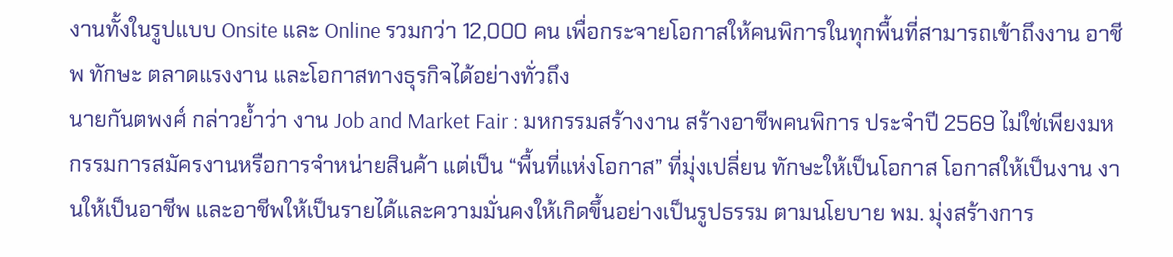งานทั้งในรูปแบบ Onsite และ Online รวมกว่า 12,000 คน เพื่อกระจายโอกาสให้คนพิการในทุกพื้นที่สามารถเข้าถึงงาน อาชีพ ทักษะ ตลาดแรงงาน และโอกาสทางธุรกิจได้อย่างทั่วถึง
นายกันตพงศ์ กล่าวย้ำว่า งาน Job and Market Fair : มหกรรมสร้างงาน สร้างอาชีพคนพิการ ประจำปี 2569 ไม่ใช่เพียงมหกรรมการสมัครงานหรือการจำหน่ายสินค้า แต่เป็น “พื้นที่แห่งโอกาส” ที่มุ่งเปลี่ยน ทักษะให้เป็นโอกาส โอกาสให้เป็นงาน งานให้เป็นอาชีพ และอาชีพให้เป็นรายได้และความมั่นคงให้เกิดขึ้นอย่างเป็นรูปธรรม ตามนโยบาย พม. มุ่งสร้างการ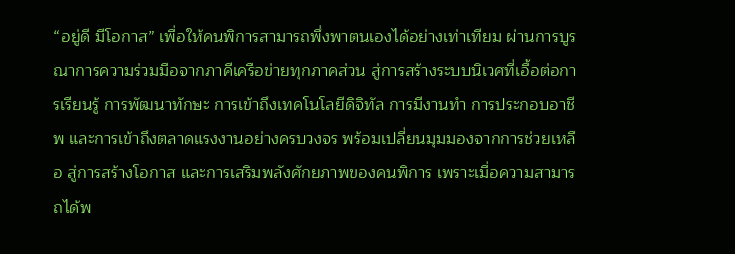“อยู่ดี มีโอกาส” เพื่อให้คนพิการสามารถพึ่งพาตนเองได้อย่างเท่าเทียม ผ่านการบูรณาการความร่วมมือจากภาคีเครือข่ายทุกภาคส่วน สู่การสร้างระบบนิเวศที่เอื้อต่อการเรียนรู้ การพัฒนาทักษะ การเข้าถึงเทคโนโลยีดิจิทัล การมีงานทำ การประกอบอาชีพ และการเข้าถึงตลาดแรงงานอย่างครบวงจร พร้อมเปลี่ยนมุมมองจากการช่วยเหลือ สู่การสร้างโอกาส และการเสริมพลังศักยภาพของคนพิการ เพราะเมื่อความสามารถได้พ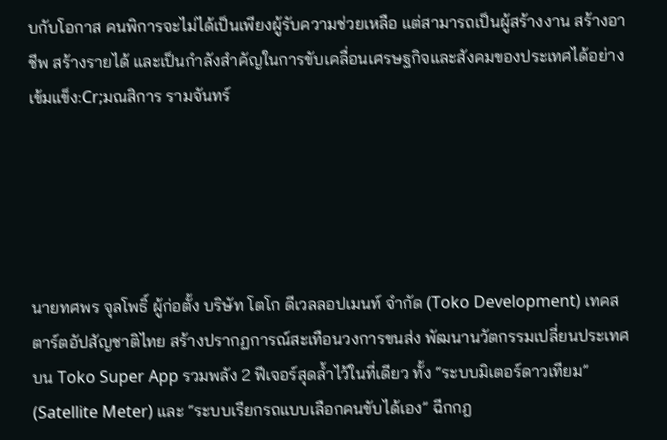บกับโอกาส คนพิการจะไม่ได้เป็นเพียงผู้รับความช่วยเหลือ แต่สามารถเป็นผู้สร้างงาน สร้างอาชีพ สร้างรายได้ และเป็นกำลังสำคัญในการขับเคลื่อนเศรษฐกิจและสังคมของประเทศได้อย่างเข้มแข็ง:Cr;มณสิการ รามจันทร์





นายทศพร จุลโพธิ์ ผู้ก่อตั้ง บริษัท โตโก ดีเวลลอปเมนท์ จำกัด (Toko Development) เทคสตาร์ตอัปสัญชาติไทย สร้างปรากฏการณ์สะเทือนวงการขนส่ง พัฒนานวัตกรรมเปลี่ยนประเทศบน Toko Super App รวมพลัง 2 ฟีเจอร์สุดล้ำไว้ในที่เดียว ทั้ง “ระบบมิเตอร์ดาวเทียม” (Satellite Meter) และ “ระบบเรียกรถแบบเลือกคนขับได้เอง” ฉีกกฎ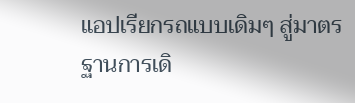แอปเรียกรถแบบเดิมๆ สู่มาตรฐานการเดิ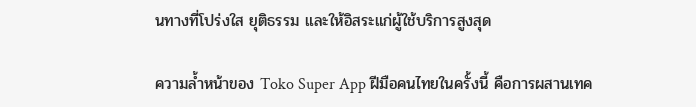นทางที่โปร่งใส ยุติธรรม และให้อิสระแก่ผู้ใช้บริการสูงสุด

ความล้ำหน้าของ Toko Super App ฝีมือคนไทยในครั้งนี้ คือการผสานเทค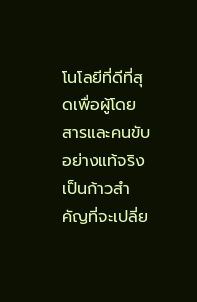โนโลยีที่ดีที่สุดเพื่อผู้โดยสารและคนขับอย่างแท้จริง เป็นก้าวสำคัญที่จะเปลี่ย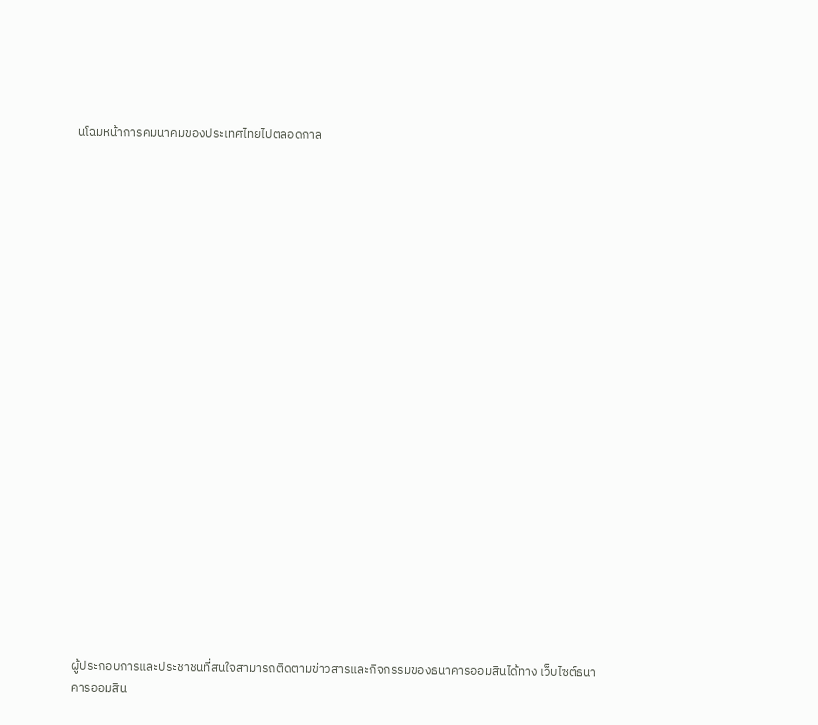นโฉมหน้าการคมนาคมของประเทศไทยไปตลอดกาล
























ผู้ประกอบการและประชาชนที่สนใจสามารถติดตามข่าวสารและกิจกรรมของธนาคารออมสินได้ทาง เว็บไซต์ธนาคารออมสิน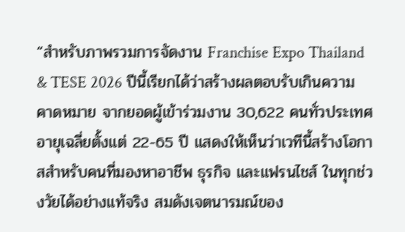“สำหรับภาพรวมการจัดงาน Franchise Expo Thailand & TESE 2026 ปีนี้เรียกได้ว่าสร้างผลตอบรับเกินความคาดหมาย จากยอดผู้เข้าร่วมงาน 30,622 คนทั่วประเทศ อายุเฉลี่ยตั้งแต่ 22-65 ปี แสดงให้เห็นว่าเวทีนี้สร้างโอกาสสำหรับคนที่มองหาอาชีพ ธุรกิจ และแฟรนไชส์ ในทุกช่วงวัยได้อย่างแท้จริง สมดังเจตนารมณ์ของ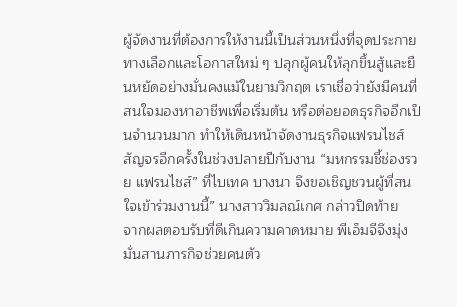ผู้จัดงานที่ต้องการให้งานนี้เป็นส่วนหนึ่งที่จุดประกายทางเลือกและโอกาสใหม่ ๆ ปลุกผู้คนให้ลุกขึ้นสู้และยืนหยัดอย่างมั่นคงแม้ในยามวิกฤต เราเชื่อว่ายังมีคนที่สนใจมองหาอาชีพเพื่อเริ่มต้น หรือต่อยอดธุรกิจอีกเป็นจำนวนมาก ทำให้เดินหน้าจัดงานธุรกิจแฟรนไชส์สัญจรอีกครั้งในช่วงปลายปีกับงาน “มหกรรมชี้ช่องรวย แฟรนไชส์” ที่ไบเทค บางนา จึงขอเชิญชวนผู้ที่สนใจเข้าร่วมงานนี้” นางสาววิมลณ์เกศ กล่าวปิดท้าย
จากผลตอบรับที่ดีเกินความคาดหมาย พีเอ็มจีจึงมุ่งมั่นสานภารกิจช่วยคนตัว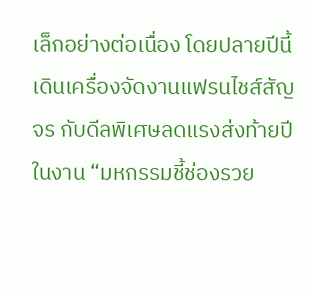เล็กอย่างต่อเนื่อง โดยปลายปีนี้เดินเครื่องจัดงานแฟรนไชส์สัญจร กับดีลพิเศษลดแรงส่งท้ายปี ในงาน “มหกรรมชี้ช่องรวย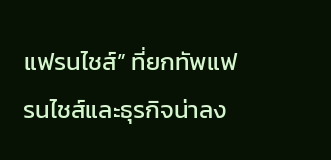แฟรนไชส์” ที่ยกทัพแฟรนไชส์และธุรกิจน่าลง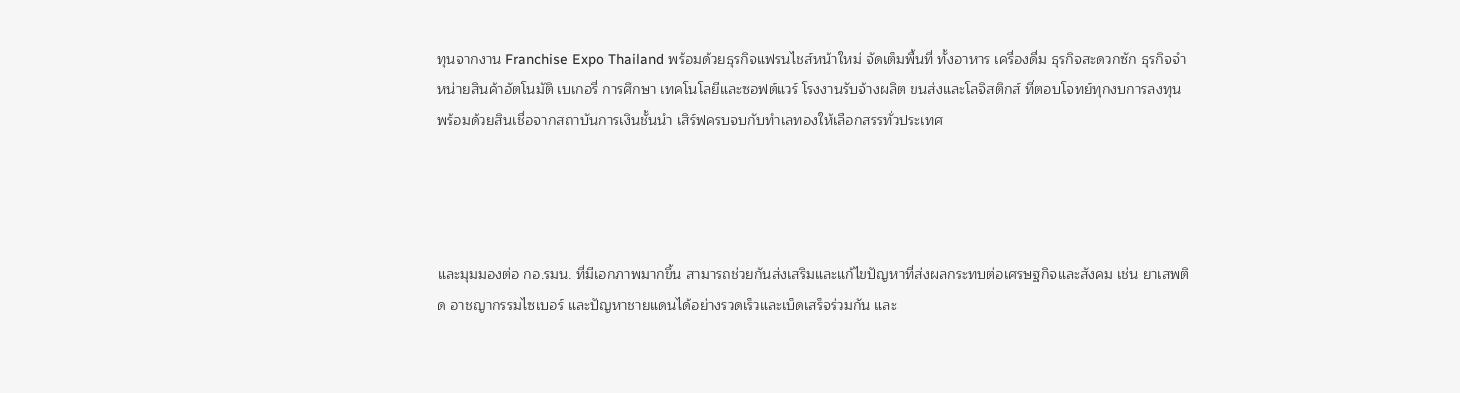ทุนจากงาน Franchise Expo Thailand พร้อมด้วยธุรกิจแฟรนไชส์หน้าใหม่ จัดเต็มพื้นที่ ทั้งอาหาร เครื่องดื่ม ธุรกิจสะดวกซัก ธุรกิจจำหน่ายสินค้าอัตโนมัติ เบเกอรี่ การศึกษา เทคโนโลยีและซอฟต์แวร์ โรงงานรับจ้างผลิต ขนส่งและโลจิสติกส์ ที่ตอบโจทย์ทุกงบการลงทุน พร้อมด้วยสินเชื่อจากสถาบันการเงินชั้นนำ เสิร์ฟครบจบกับทำเลทองให้เลือกสรรทั่วประเทศ




และมุมมองต่อ กอ.รมน. ที่มีเอกภาพมากขึ้น สามารถช่วยกันส่งเสริมและแก้ไขปัญหาที่ส่งผลกระทบต่อเศรษฐกิจและสังคม เช่น ยาเสพติด อาชญากรรมไซเบอร์ และปัญหาชายแดนได้อย่างรวดเร็วและเบ็ดเสร็จร่วมกัน และ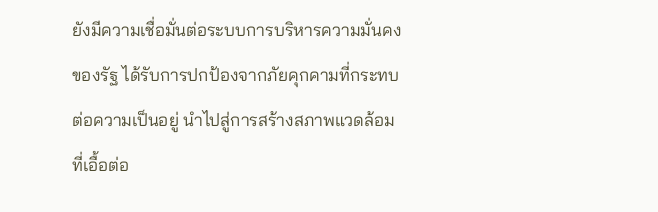ยังมีความเชื่อมั่นต่อระบบการบริหารความมั่นคงของรัฐ ได้รับการปกป้องจากภัยคุกคามที่กระทบต่อความเป็นอยู่ นำไปสู่การสร้างสภาพแวดล้อมที่เอื้อต่อ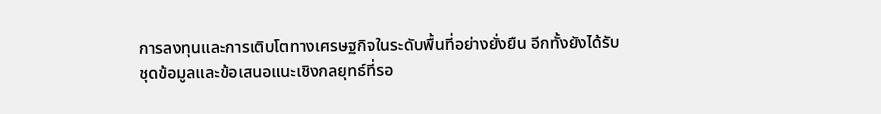การลงทุนและการเติบโตทางเศรษฐกิจในระดับพื้นที่อย่างยั่งยืน อีกทั้งยังได้รับชุดข้อมูลและข้อเสนอแนะเชิงกลยุทธ์ที่รอ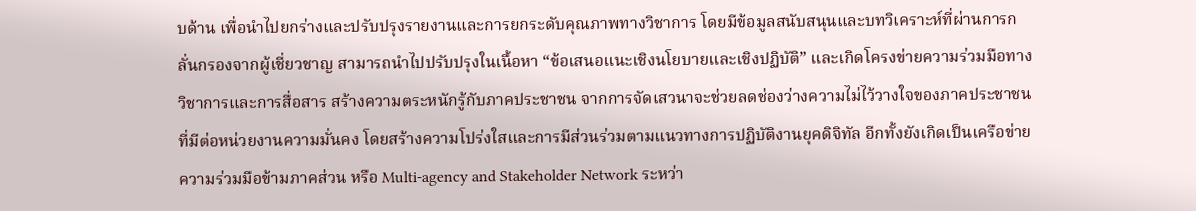บด้าน เพื่อนำไปยกร่างและปรับปรุงรายงานและการยกระดับคุณภาพทางวิชาการ โดยมีข้อมูลสนับสนุนและบทวิเคราะห์ที่ผ่านการกลั่นกรองจากผู้เชี่ยวชาญ สามารถนำไปปรับปรุงในเนื้อหา “ข้อเสนอแนะเชิงนโยบายและเชิงปฏิบัติ” และเกิดโครงข่ายความร่วมมือทางวิชาการและการสื่อสาร สร้างความตระหนักรู้กับภาคประชาชน จากการจัดเสวนาจะช่วยลดช่องว่างความไม่ไว้วางใจของภาคประชาชนที่มีต่อหน่วยงานความมั่นคง โดยสร้างความโปร่งใสและการมีส่วนร่วมตามแนวทางการปฏิบัติงานยุคดิจิทัล อีกทั้งยังเกิดเป็นเครือข่ายความร่วมมือข้ามภาคส่วน หรือ Multi-agency and Stakeholder Network ระหว่า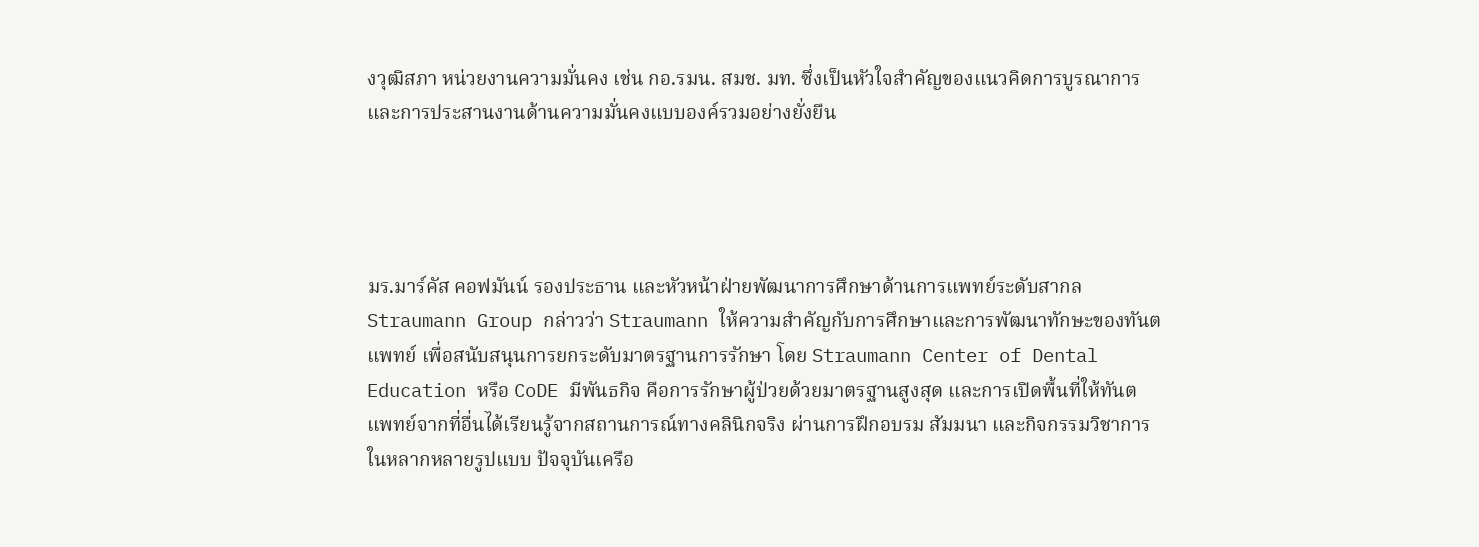งวุฒิสภา หน่วยงานความมั่นคง เช่น กอ.รมน. สมช. มท. ซึ่งเป็นหัวใจสำคัญของแนวคิดการบูรณาการและการประสานงานด้านความมั่นคงแบบองค์รวมอย่างยั่งยืน




มร.มาร์คัส คอฟมันน์ รองประธาน และหัวหน้าฝ่ายพัฒนาการศึกษาด้านการแพทย์ระดับสากล Straumann Group กล่าวว่า Straumann ให้ความสำคัญกับการศึกษาและการพัฒนาทักษะของทันตแพทย์ เพื่อสนับสนุนการยกระดับมาตรฐานการรักษา โดย Straumann Center of Dental Education หรือ CoDE มีพันธกิจ คือการรักษาผู้ป่วยด้วยมาตรฐานสูงสุด และการเปิดพื้นที่ให้ทันตแพทย์จากที่อื่นได้เรียนรู้จากสถานการณ์ทางคลินิกจริง ผ่านการฝึกอบรม สัมมนา และกิจกรรมวิชาการในหลากหลายรูปแบบ ปัจจุบันเครือ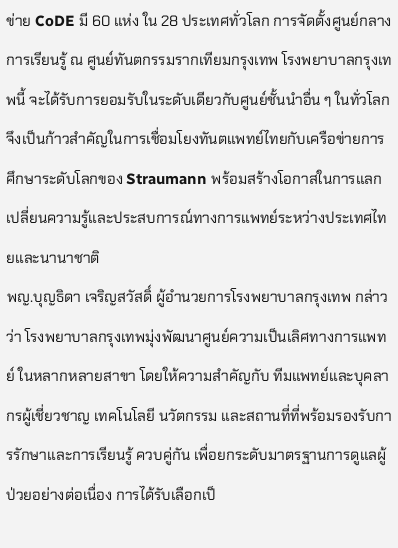ข่าย CoDE มี 60 แห่ง ใน 28 ประเทศทั่วโลก การจัดตั้งศูนย์กลางการเรียนรู้ ณ ศูนย์ทันตกรรมรากเทียมกรุงเทพ โรงพยาบาลกรุงเทพนี้ จะได้รับการยอมรับในระดับเดียวกับศูนย์ชั้นนำอื่น ๆ ในทั่วโลก จึงเป็นก้าวสำคัญในการเชื่อมโยงทันตแพทย์ไทยกับเครือข่ายการศึกษาระดับโลกของ Straumann พร้อมสร้างโอกาสในการแลกเปลี่ยนความรู้และประสบการณ์ทางการแพทย์ระหว่างประเทศไทยและนานาชาติ
พญ.บุญธิดา เจริญสวัสดิ์ ผู้อำนวยการโรงพยาบาลกรุงเทพ กล่าวว่า โรงพยาบาลกรุงเทพมุ่งพัฒนาศูนย์ความเป็นเลิศทางการแพทย์ ในหลากหลายสาขา โดยให้ความสำคัญกับ ทีมแพทย์และบุคลากรผู้เชี่ยวชาญ เทคโนโลยี นวัตกรรม และสถานที่ที่พร้อมรองรับการรักษาและการเรียนรู้ ควบคู่กัน เพื่อยกระดับมาตรฐานการดูแลผู้ป่วยอย่างต่อเนื่อง การได้รับเลือกเป็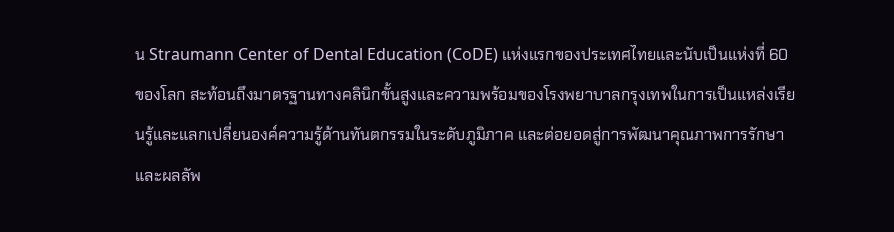น Straumann Center of Dental Education (CoDE) แห่งแรกของประเทศไทยและนับเป็นแห่งที่ 60 ของโลก สะท้อนถึงมาตรฐานทางคลินิกขั้นสูงและความพร้อมของโรงพยาบาลกรุงเทพในการเป็นแหล่งเรียนรู้และแลกเปลี่ยนองค์ความรู้ด้านทันตกรรมในระดับภูมิภาค และต่อยอดสู่การพัฒนาคุณภาพการรักษาและผลลัพ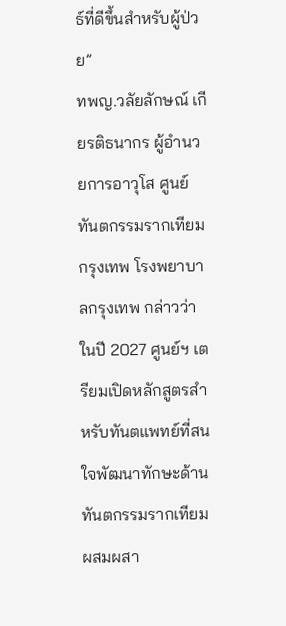ธ์ที่ดีขึ้นสำหรับผู้ป่วย”
ทพญ.วลัยลักษณ์ เกียรติธนากร ผู้อำนวยการอาวุโส ศูนย์ทันตกรรมรากเทียมกรุงเทพ โรงพยาบาลกรุงเทพ กล่าวว่า ในปี 2027 ศูนย์ฯ เตรียมเปิดหลักสูตรสำหรับทันตแพทย์ที่สนใจพัฒนาทักษะด้านทันตกรรมรากเทียม ผสมผสา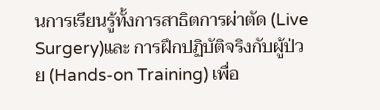นการเรียนรู้ทั้งการสาธิตการผ่าตัด (Live Surgery)และ การฝึกปฏิบัติจริงกับผู้ป่วย (Hands-on Training) เพื่อ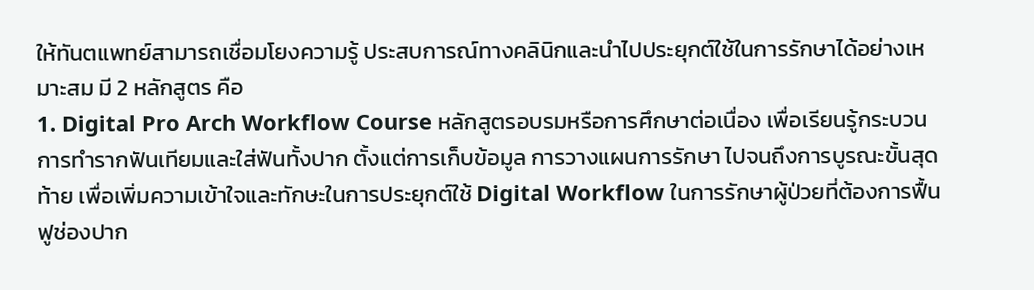ให้ทันตแพทย์สามารถเชื่อมโยงความรู้ ประสบการณ์ทางคลินิกและนำไปประยุกต์ใช้ในการรักษาได้อย่างเหมาะสม มี 2 หลักสูตร คือ
1. Digital Pro Arch Workflow Course หลักสูตรอบรมหรือการศึกษาต่อเนื่อง เพื่อเรียนรู้กระบวนการทำรากฟันเทียมและใส่ฟันทั้งปาก ตั้งแต่การเก็บข้อมูล การวางแผนการรักษา ไปจนถึงการบูรณะขั้นสุดท้าย เพื่อเพิ่มความเข้าใจและทักษะในการประยุกต์ใช้ Digital Workflow ในการรักษาผู้ป่วยที่ต้องการฟื้นฟูช่องปาก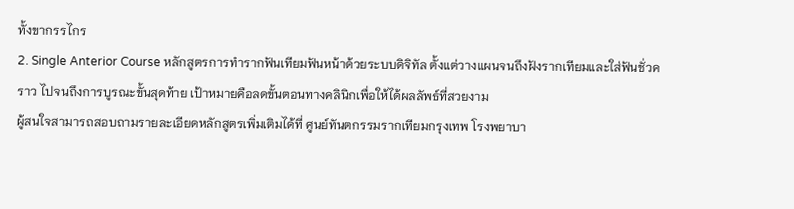ทั้งขากรรไกร
2. Single Anterior Course หลักสูตรการทำรากฟันเทียมฟันหน้าด้วยระบบดิจิทัล ตั้งแต่วางแผนจนถึงฝังรากเทียมและใส่ฟันชั่วคราว ไปจนถึงการบูรณะขั้นสุดท้าย เป้าหมายคือลดขั้นตอนทางคลินิกเพื่อให้ได้ผลลัพธ์ที่สวยงาม
ผู้สนใจสามารถสอบถามรายละเอียดหลักสูตรเพิ่มเติมได้ที่ ศูนย์ทันตกรรมรากเทียมกรุงเทพ โรงพยาบา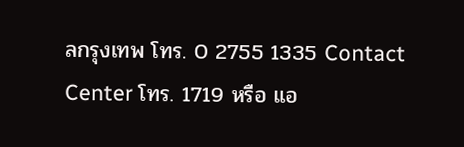ลกรุงเทพ โทร. 0 2755 1335 Contact Center โทร. 1719 หรือ แอ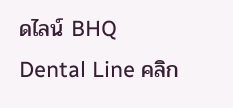ดไลน์ BHQ Dental Line คลิก